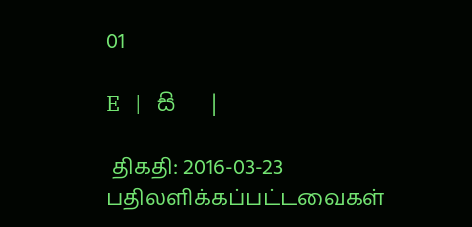01

E   |   සි   |

 திகதி: 2016-03-23   பதிலளிக்கப்பட்டவைகள்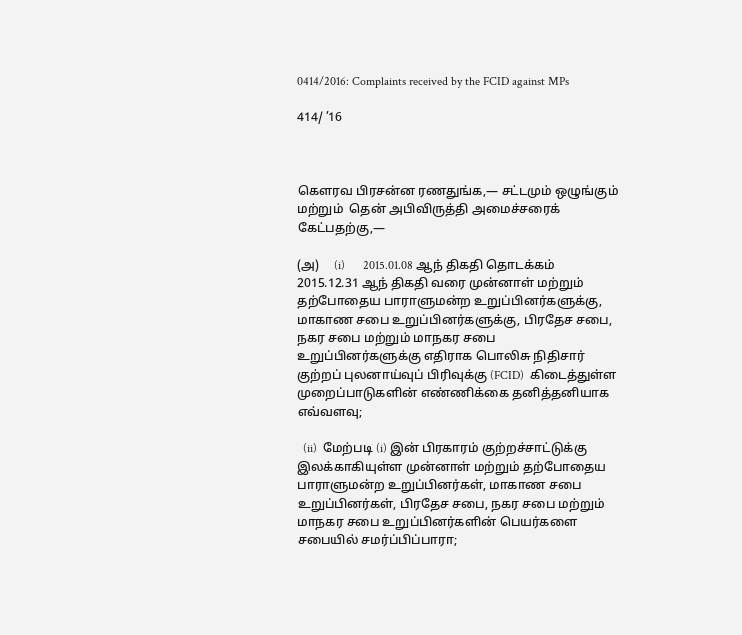0414/2016: Complaints received by the FCID against MPs

414/ ’16



கௌரவ பிரசன்ன ரணதுங்க,— சட்டமும் ஒழுங்கும் மற்றும்  தென் அபிவிருத்தி அமைச்சரைக் கேட்பதற்கு,—

(அ)     (i)      2015.01.08 ஆந் திகதி தொடக்கம் 2015.12.31 ஆந் திகதி வரை முன்னாள் மற்றும் தற்போதைய பாராளுமன்ற உறுப்பினர்களுக்கு, மாகாண சபை உறுப்பினர்களுக்கு, பிரதேச சபை, நகர சபை மற்றும் மாநகர சபை உறுப்பினர்களுக்கு எதிராக பொலிசு நிதிசார் குற்றப் புலனாய்வுப் பிரிவுக்கு (FCID)  கிடைத்துள்ள முறைப்பாடுகளின் எண்ணிக்கை தனித்தனியாக எவ்வளவு;

  (ii)  மேற்படி (i) இன் பிரகாரம் குற்றச்சாட்டுக்கு இலக்காகியுள்ள முன்னாள் மற்றும் தற்போதைய பாராளுமன்ற உறுப்பினர்கள், மாகாண சபை உறுப்பினர்கள், பிரதேச சபை, நகர சபை மற்றும் மாநகர சபை உறுப்பினர்களின் பெயர்களை சபையில் சமர்ப்பிப்பாரா;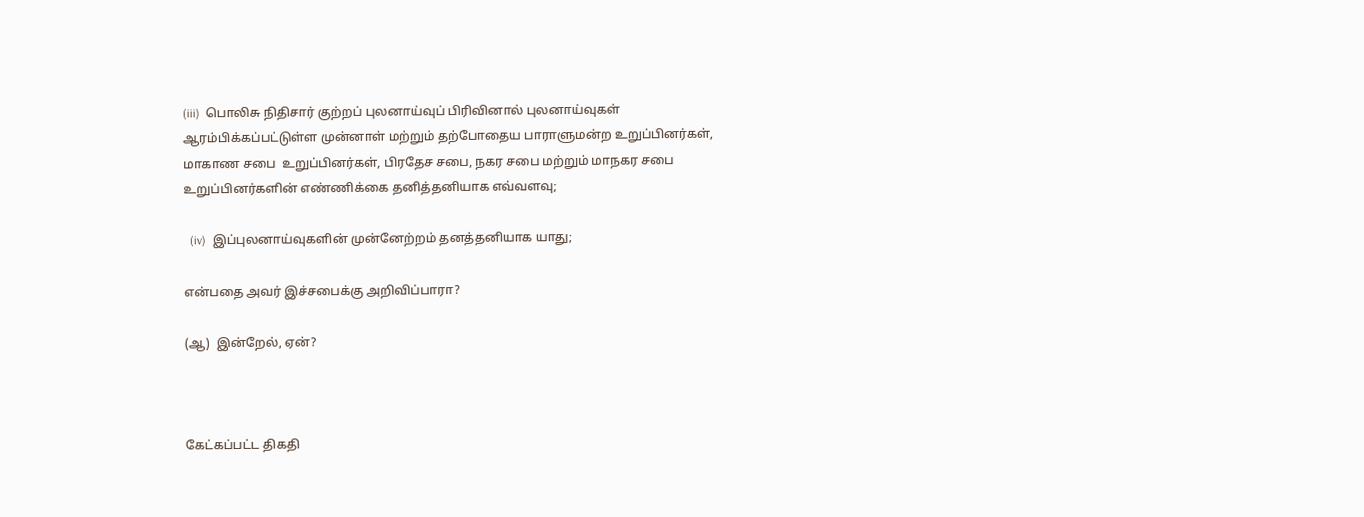(iii)  பொலிசு நிதிசார் குற்றப் புலனாய்வுப் பிரிவினால் புலனாய்வுகள் ஆரம்பிக்கப்பட்டுள்ள முன்னாள் மற்றும் தற்போதைய பாராளுமன்ற உறுப்பினர்கள், மாகாண சபை  உறுப்பினர்கள், பிரதேச சபை, நகர சபை மற்றும் மாநகர சபை உறுப்பினர்களின் எண்ணிக்கை தனித்தனியாக எவ்வளவு;

  (iv)  இப்புலனாய்வுகளின் முன்னேற்றம் தனத்தனியாக யாது;

என்பதை அவர் இச்சபைக்கு அறிவிப்பாரா?

(ஆ)  இன்றேல், ஏன்?



கேட்கப்பட்ட திகதி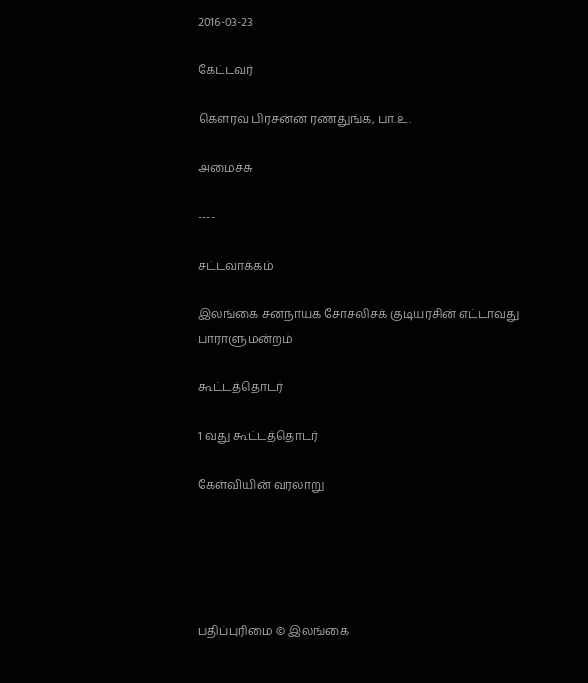2016-03-23

கேட்டவர்

கௌரவ பிரசன்ன ரணதுங்க, பா.உ.

அமைச்சு

----

சட்டவாக்கம்

இலங்கை சனநாயக சோசலிசக் குடியரசின் எட்டாவது பாராளுமன்றம்

கூட்டத்தொடர்

1 வது கூட்டத்தொடர்

கேள்வியின் வரலாறு





பதிப்புரிமை © இலங்கை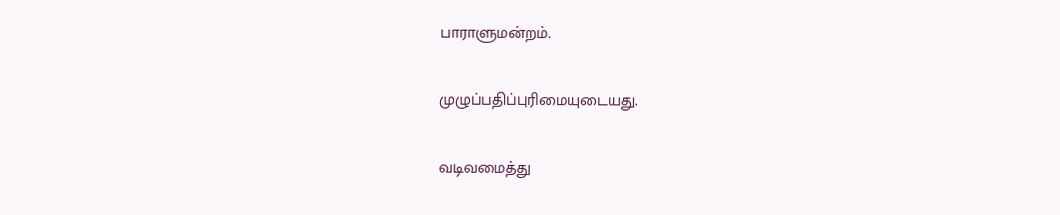பாராளுமன்றம்.

முழுப்பதிப்புரிமையுடையது.

வடிவமைத்து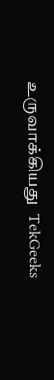உருவாக்கியது  TekGeeks